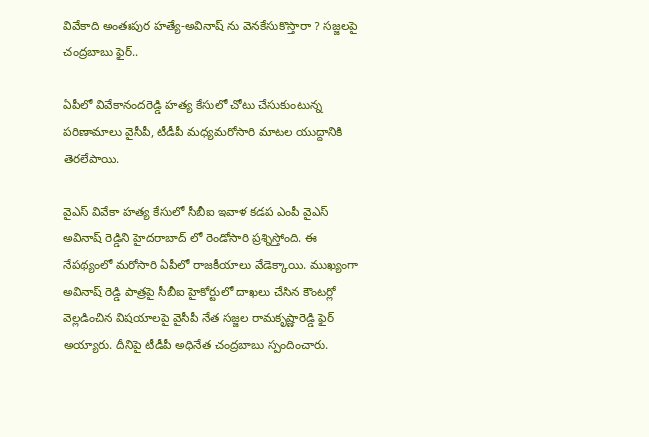వివేకాది అంతఃపుర హత్యే-అవినాష్ ను వెనకేసుకొస్తారా ? సజ్జలపై చంద్రబాబు ఫైర్..

ఏపీలో వివేకానందరెడ్డి హత్య కేసులో చోటు చేసుకుంటున్న పరిణామాలు వైసీపీ, టీడీపీ మధ్యమరోసారి మాటల యుద్దానికి తెరలేపాయి.

వైఎస్ వివేకా హత్య కేసులో సీబీఐ ఇవాళ కడప ఎంపీ వైఎస్ అవినాష్ రెడ్డిని హైదరాబాద్ లో రెండోసారి ప్రశ్నిస్తోంది. ఈ నేపథ్యంలో మరోసారి ఏపీలో రాజకీయాలు వేడెక్కాయి. ముఖ్యంగా అవినాష్ రెడ్డి పాత్రపై సీబీఐ హైకోర్టులో దాఖలు చేసిన కౌంటర్లో వెల్లడించిన విషయాలపై వైసీపీ నేత సజ్జల రామకృష్ణారెడ్డి ఫైర్ అయ్యారు. దీనిపై టీడీపీ అధినేత చంద్రబాబు స్పందించారు.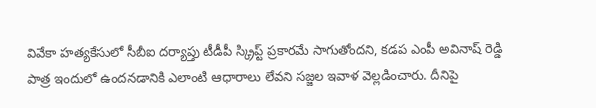వివేకా హత్యకేసులో సీబీఐ దర్యాప్తు టీడీపీ స్క్రిప్ట్ ప్రకారమే సాగుతోందని, కడప ఎంపీ అవినాష్ రెడ్డి పాత్ర ఇందులో ఉందనడానికి ఎలాంటి ఆధారాలు లేవని సజ్జల ఇవాళ వెల్లడించారు. దీనిపై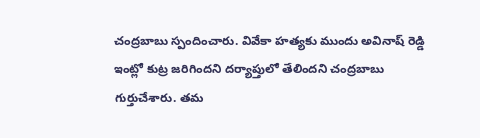చంద్రబాబు స్పందించారు. వివేకా హత్యకు ముందు అవినాష్ రెడ్డి ఇంట్లో కుట్ర జరిగిందని దర్యాప్తులో తేలిందని చంద్రబాబు గుర్తుచేశారు. తమ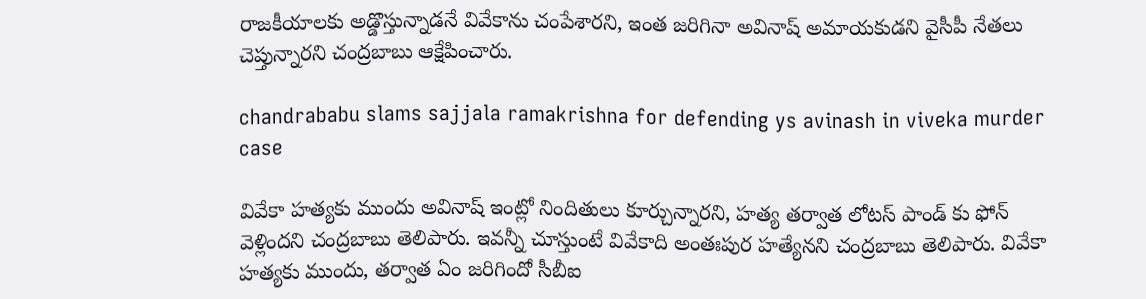రాజకీయాలకు అడ్డొస్తున్నాడనే వివేకాను చంపేశారని, ఇంత జరిగినా అవినాష్ అమాయకుడని వైసీపీ నేతలు చెప్తున్నారని చంద్రబాబు ఆక్షేపించారు.

chandrababu slams sajjala ramakrishna for defending ys avinash in viveka murder case

వివేకా హత్యకు ముందు అవినాష్ ఇంట్లో నిందితులు కూర్చున్నారని, హత్య తర్వాత లోటస్ పాండ్ కు ఫోన్ వెళ్లిందని చంద్రబాబు తెలిపారు. ఇవన్నీ చూస్తుంటే వివేకాది అంతఃపుర హత్యేనని చంద్రబాబు తెలిపారు. వివేకా హత్యకు ముందు, తర్వాత ఏం జరిగిందో సీబీఐ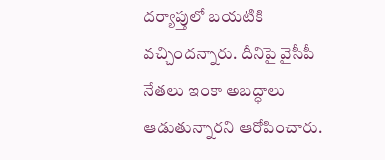దర్యాప్తులో బయటికి వచ్చిందన్నారు. దీనిపై వైసీపీ నేతలు ఇంకా అబద్ధాలు ఆడుతున్నారని ఆరోపించారు.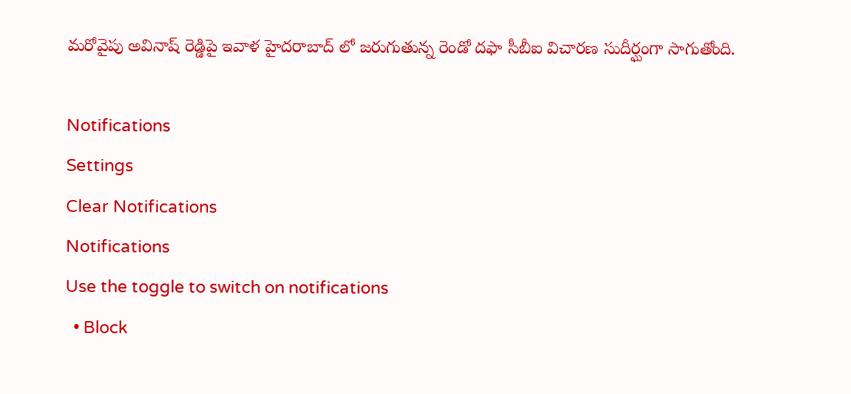మరోవైపు అవినాష్ రెడ్డిపై ఇవాళ హైదరాబాద్ లో జరుగుతున్న రెండో దఫా సీబీఐ విచారణ సుదీర్ఘంగా సాగుతోంది.

Notifications
Settings
Clear Notifications
Notifications
Use the toggle to switch on notifications
  • Block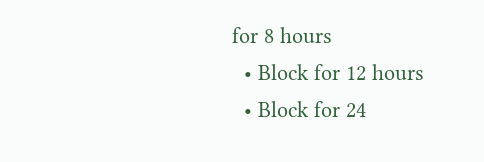for 8 hours
  • Block for 12 hours
  • Block for 24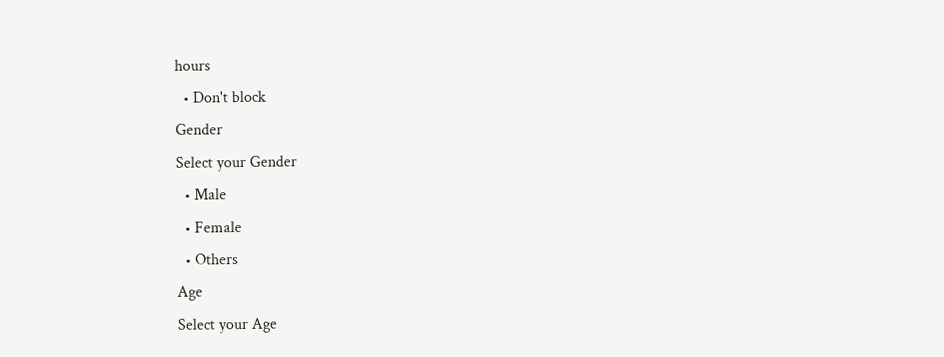hours
  • Don't block
Gender
Select your Gender
  • Male
  • Female
  • Others
Age
Select your Age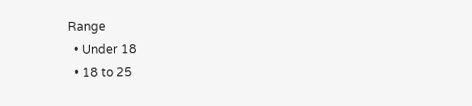Range
  • Under 18
  • 18 to 25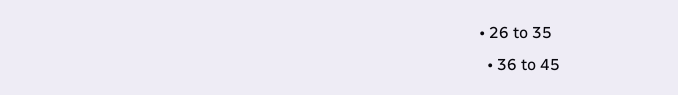• 26 to 35
  • 36 to 45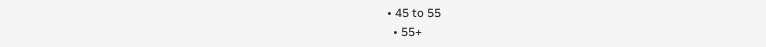• 45 to 55
  • 55+